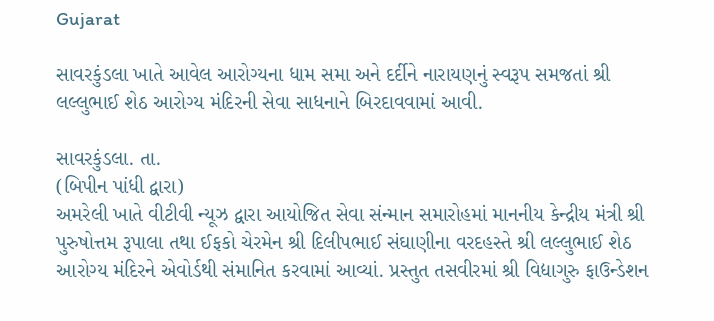Gujarat

સાવરકુંડલા ખાતે આવેલ આરોગ્યના ધામ સમા અને દર્દીને નારાયણનું સ્વરૂપ સમજતાં શ્રી લલ્લુભાઈ શેઠ આરોગ્ય મંદિરની સેવા સાધનાને બિરદાવવામાં આવી.

સાવરકુંડલા. તા.
(બિપીન પાંધી દ્વારા)
અમરેલી ખાતે વીટીવી ન્યૂઝ દ્વારા આયોજિત સેવા સંન્માન સમારોહમાં માનનીય કેન્દ્રીય મંત્રી શ્રી પુરુષોત્તમ રૂપાલા તથા ઈફકો ચેરમેન શ્રી દિલીપભાઈ સંઘાણીના વરદહસ્તે શ્રી લલ્લુભાઈ શેઠ આરોગ્ય મંદિરને એવોર્ડથી સંમાનિત કરવામાં આવ્યાં. પ્રસ્તુત તસવીરમાં શ્રી વિદ્યાગુરુ ફાઉન્ડેશન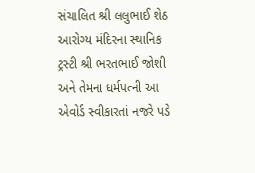સંચાલિત શ્રી લલુભાઈ શેઠ આરોગ્ય મંદિરના સ્થાનિક ટ્રસ્ટી શ્રી ભરતભાઈ જોશી અને તેમના ધર્મપત્ની આ એવોર્ડ સ્વીકારતાં નજરે પડે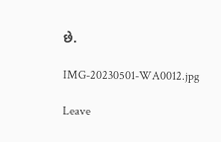છે.

IMG-20230501-WA0012.jpg

Leave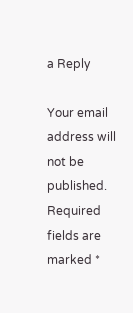a Reply

Your email address will not be published. Required fields are marked *